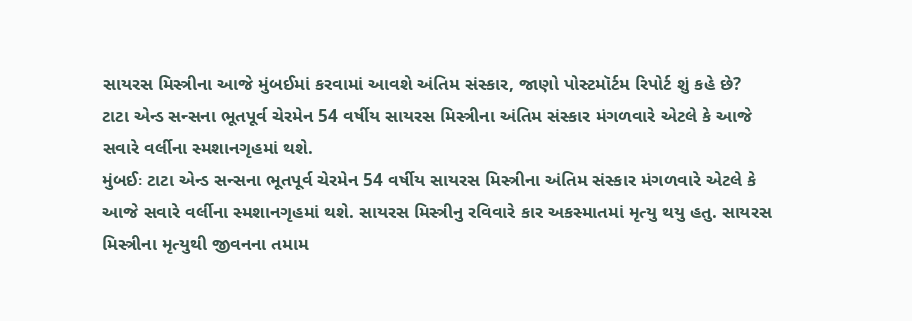સાયરસ મિસ્ત્રીના આજે મુંબઈમાં કરવામાં આવશે અંતિમ સંસ્કાર, જાણો પોસ્ટમૉર્ટમ રિપોર્ટ શું કહે છે?
ટાટા એન્ડ સન્સના ભૂતપૂર્વ ચેરમેન 54 વર્ષીય સાયરસ મિસ્ત્રીના અંતિમ સંસ્કાર મંગળવારે એટલે કે આજે સવારે વર્લીના સ્મશાનગૃહમાં થશે.
મુંબઈઃ ટાટા એન્ડ સન્સના ભૂતપૂર્વ ચેરમેન 54 વર્ષીય સાયરસ મિસ્ત્રીના અંતિમ સંસ્કાર મંગળવારે એટલે કે આજે સવારે વર્લીના સ્મશાનગૃહમાં થશે. સાયરસ મિસ્ત્રીનુ રવિવારે કાર અકસ્માતમાં મૃત્યુ થયુ હતુ. સાયરસ મિસ્ત્રીના મૃત્યુથી જીવનના તમામ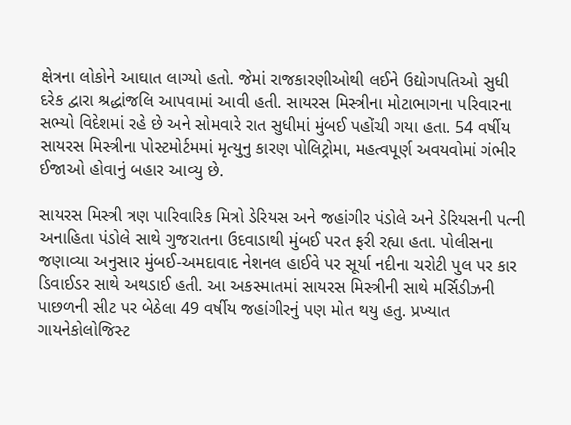ક્ષેત્રના લોકોને આઘાત લાગ્યો હતો. જેમાં રાજકારણીઓથી લઈને ઉદ્યોગપતિઓ સુધી દરેક દ્વારા શ્રદ્ધાંજલિ આપવામાં આવી હતી. સાયરસ મિસ્ત્રીના મોટાભાગના પરિવારના સભ્યો વિદેશમાં રહે છે અને સોમવારે રાત સુધીમાં મુંબઈ પહોંચી ગયા હતા. 54 વર્ષીય સાયરસ મિસ્ત્રીના પોસ્ટમોર્ટમમાં મૃત્યુનુ કારણ પોલિટ્રોમા, મહત્વપૂર્ણ અવયવોમાં ગંભીર ઈજાઓ હોવાનું બહાર આવ્યુ છે.

સાયરસ મિસ્ત્રી ત્રણ પારિવારિક મિત્રો ડેરિયસ અને જહાંગીર પંડોલે અને ડેરિયસની પત્ની અનાહિતા પંડોલે સાથે ગુજરાતના ઉદવાડાથી મુંબઈ પરત ફરી રહ્યા હતા. પોલીસના જણાવ્યા અનુસાર મુંબઈ-અમદાવાદ નેશનલ હાઈવે પર સૂર્યા નદીના ચરોટી પુલ પર કાર ડિવાઈડર સાથે અથડાઈ હતી. આ અકસ્માતમાં સાયરસ મિસ્ત્રીની સાથે મર્સિડીઝની પાછળની સીટ પર બેઠેલા 49 વર્ષીય જહાંગીરનું પણ મોત થયુ હતુ. પ્રખ્યાત ગાયનેકોલોજિસ્ટ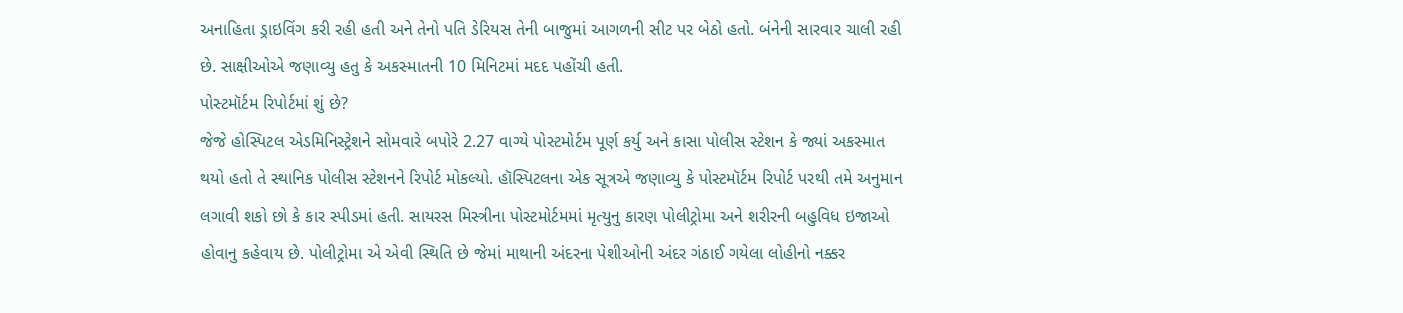અનાહિતા ડ્રાઇવિંગ કરી રહી હતી અને તેનો પતિ ડેરિયસ તેની બાજુમાં આગળની સીટ પર બેઠો હતો. બંનેની સારવાર ચાલી રહી છે. સાક્ષીઓએ જણાવ્યુ હતુ કે અકસ્માતની 10 મિનિટમાં મદદ પહોંચી હતી.
પોસ્ટમૉર્ટમ રિપોર્ટમાં શું છે?
જેજે હોસ્પિટલ એડમિનિસ્ટ્રેશને સોમવારે બપોરે 2.27 વાગ્યે પોસ્ટમોર્ટમ પૂર્ણ કર્યુ અને કાસા પોલીસ સ્ટેશન કે જ્યાં અકસ્માત થયો હતો તે સ્થાનિક પોલીસ સ્ટેશનને રિપોર્ટ મોકલ્યો. હૉસ્પિટલના એક સૂત્રએ જણાવ્યુ કે પોસ્ટમૉર્ટમ રિપોર્ટ પરથી તમે અનુમાન લગાવી શકો છો કે કાર સ્પીડમાં હતી. સાયરસ મિસ્ત્રીના પોસ્ટમોર્ટમમાં મૃત્યુનુ કારણ પોલીટ્રોમા અને શરીરની બહુવિધ ઇજાઓ હોવાનુ કહેવાય છે. પોલીટ્રોમા એ એવી સ્થિતિ છે જેમાં માથાની અંદરના પેશીઓની અંદર ગંઠાઈ ગયેલા લોહીનો નક્કર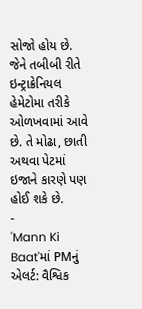સોજો હોય છે. જેને તબીબી રીતે ઇન્ટ્રાક્રેનિયલ હેમેટોમા તરીકે ઓળખવામાં આવે છે. તે મોઢા, છાતી અથવા પેટમાં ઇજાને કારણે પણ હોઈ શકે છે.
-
'Mann Ki Baat'માં PMનું એલર્ટ: વૈશ્વિક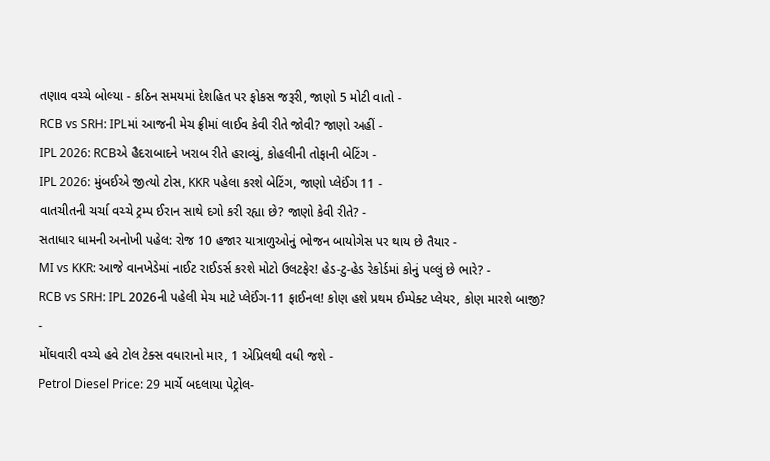તણાવ વચ્ચે બોલ્યા - કઠિન સમયમાં દેશહિત પર ફોકસ જરૂરી, જાણો 5 મોટી વાતો -
RCB vs SRH: IPLમાં આજની મેચ ફ્રીમાં લાઈવ કેવી રીતે જોવી? જાણો અહીં -
IPL 2026: RCBએ હૈદરાબાદને ખરાબ રીતે હરાવ્યું, કોહલીની તોફાની બેટિંગ -
IPL 2026: મુંબઈએ જીત્યો ટોસ, KKR પહેલા કરશે બેટિંગ, જાણો પ્લેઈંગ 11 -
વાતચીતની ચર્ચા વચ્ચે ટ્રમ્પ ઈરાન સાથે દગો કરી રહ્યા છે? જાણો કેવી રીતે? -
સતાધાર ધામની અનોખી પહેલ: રોજ 10 હજાર યાત્રાળુઓનું ભોજન બાયોગેસ પર થાય છે તૈયાર -
MI vs KKR: આજે વાનખેડેમાં નાઈટ રાઈડર્સ કરશે મોટો ઉલટફેર! હેડ-ટુ-હેડ રેકોર્ડમાં કોનું પલ્લું છે ભારે? -
RCB vs SRH: IPL 2026ની પહેલી મેચ માટે પ્લેઈંગ-11 ફાઈનલ! કોણ હશે પ્રથમ ઈમ્પેક્ટ પ્લેયર, કોણ મારશે બાજી? -
મોંઘવારી વચ્ચે હવે ટોલ ટેક્સ વધારાનો માર, 1 એપ્રિલથી વધી જશે -
Petrol Diesel Price: 29 માર્ચે બદલાયા પેટ્રોલ-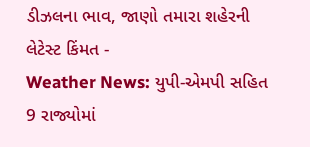ડીઝલના ભાવ, જાણો તમારા શહેરની લેટેસ્ટ કિંમત -
Weather News: યુપી-એમપી સહિત 9 રાજ્યોમાં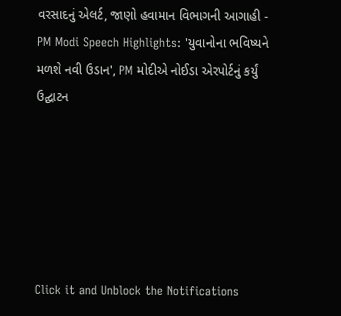વરસાદનું એલર્ટ, જાણો હવામાન વિભાગની આગાહી -
PM Modi Speech Highlights: 'યુવાનોના ભવિષ્યને મળશે નવી ઉડાન', PM મોદીએ નોઈડા એરપોર્ટનું કર્યું ઉદ્ઘાટન






Click it and Unblock the Notifications